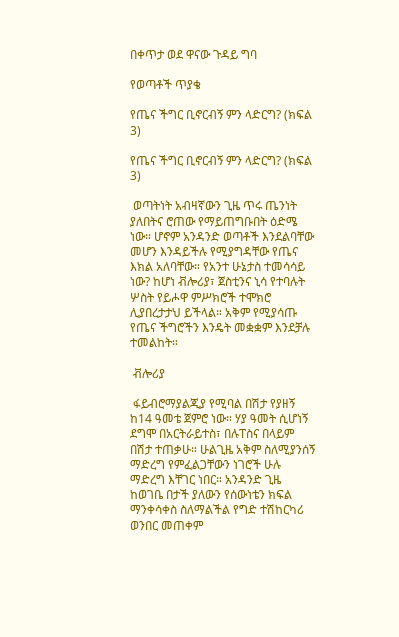በቀጥታ ወደ ዋናው ጉዳይ ግባ

የወጣቶች ጥያቄ

የጤና ችግር ቢኖርብኝ ምን ላድርግ? (ክፍል 3)

የጤና ችግር ቢኖርብኝ ምን ላድርግ? (ክፍል 3)

 ወጣትነት አብዛኛውን ጊዜ ጥሩ ጤንነት ያለበትና ሮጠው የማይጠግቡበት ዕድሜ ነው። ሆኖም አንዳንድ ወጣቶች እንደልባቸው መሆን እንዳይችሉ የሚያግዳቸው የጤና እክል አለባቸው። የአንተ ሁኔታስ ተመሳሳይ ነው? ከሆነ ቭሎሪያ፣ ጀስቲንና ኒሳ የተባሉት ሦስት የይሖዋ ምሥክሮች ተሞክሮ ሊያበረታታህ ይችላል። አቅም የሚያሳጡ የጤና ችግሮችን እንዴት መቋቋም እንደቻሉ ተመልከት።

 ቭሎሪያ

 ፋይብሮማያልጂያ የሚባል በሽታ የያዘኝ ከ14 ዓመቴ ጀምሮ ነው። ሃያ ዓመት ሲሆነኝ ደግሞ በአርትራይተስ፣ በሉፐስና በላይም በሽታ ተጠቃሁ። ሁልጊዜ አቅም ስለሚያንሰኝ ማድረግ የምፈልጋቸውን ነገሮች ሁሉ ማድረግ እቸገር ነበር። አንዳንድ ጊዜ ከወገቤ በታች ያለውን የሰውነቴን ክፍል ማንቀሳቀስ ስለማልችል የግድ ተሽከርካሪ ወንበር መጠቀም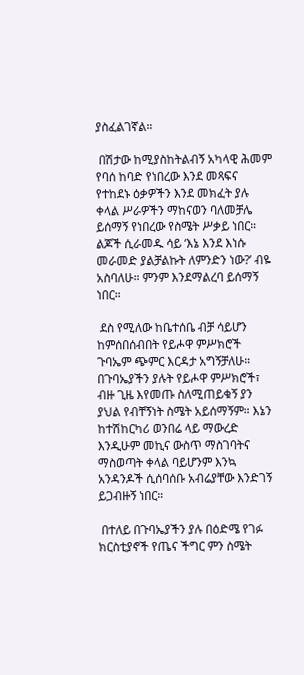ያስፈልገኛል።

 በሽታው ከሚያስከትልብኝ አካላዊ ሕመም የባሰ ከባድ የነበረው እንደ መጻፍና የተከደኑ ዕቃዎችን እንደ መክፈት ያሉ ቀላል ሥራዎችን ማከናወን ባለመቻሌ ይሰማኝ የነበረው የስሜት ሥቃይ ነበር። ልጆች ሲራመዱ ሳይ ‘እኔ እንደ እነሱ መራመድ ያልቻልኩት ለምንድን ነው?’ ብዬ አስባለሁ። ምንም እንደማልረባ ይሰማኝ ነበር።

 ደስ የሚለው ከቤተሰቤ ብቻ ሳይሆን ከምሰበሰብበት የይሖዋ ምሥክሮች ጉባኤም ጭምር እርዳታ አግኝቻለሁ። በጉባኤያችን ያሉት የይሖዋ ምሥክሮች፣ ብዙ ጊዜ እየመጡ ስለሚጠይቁኝ ያን ያህል የብቸኝነት ስሜት አይሰማኝም። እኔን ከተሽከርካሪ ወንበሬ ላይ ማውረድ እንዲሁም መኪና ውስጥ ማስገባትና ማስወጣት ቀላል ባይሆንም እንኳ አንዳንዶች ሲሰባሰቡ አብሬያቸው እንድገኝ ይጋብዙኝ ነበር።

 በተለይ በጉባኤያችን ያሉ በዕድሜ የገፉ ክርስቲያኖች የጤና ችግር ምን ስሜት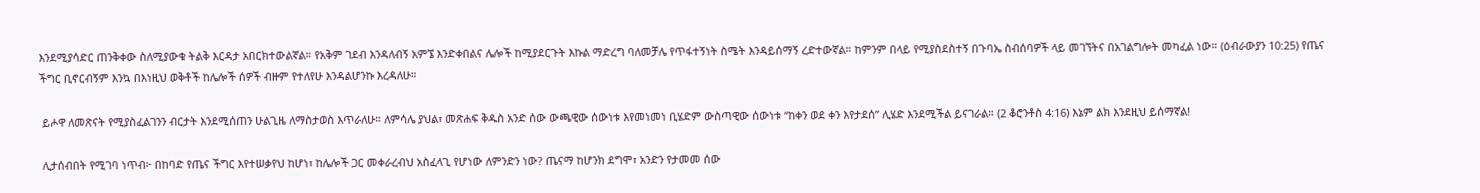እንደሚያሳድር ጠንቅቀው ስለሚያውቁ ትልቅ እርዳታ አበርክተውልኛል። የአቅም ገደብ እንዳለብኝ አምኜ እንድቀበልና ሌሎች ከሚያደርጉት እኩል ማድረግ ባለመቻሌ የጥፋተኝነት ስሜት እንዳይሰማኝ ረድተውኛል። ከምንም በላይ የሚያስደስተኝ በጉባኤ ስብሰባዎች ላይ መገኘትና በአገልግሎት መካፈል ነው። (ዕብራውያን 10:25) የጤና ችግር ቢኖርብኝም እንኳ በእነዚህ ወቅቶች ከሌሎች ሰዎች ብዙም የተለየሁ እንዳልሆንኩ እረዳለሁ።

 ይሖዋ ለመጽናት የሚያስፈልገንን ብርታት እንደሚሰጠን ሁልጊዜ ለማስታወስ እጥራለሁ። ለምሳሌ ያህል፣ መጽሐፍ ቅዱስ አንድ ሰው ውጫዊው ሰውነቱ እየመነመነ ቢሄድም ውስጣዊው ሰውነቱ “ከቀን ወደ ቀን እየታደሰ” ሊሄድ እንደሚችል ይናገራል። (2 ቆሮንቶስ 4:16) እኔም ልክ እንደዚህ ይሰማኛል!

 ሊታሰብበት የሚገባ ነጥብ፦ በከባድ የጤና ችግር እየተሠቃየህ ከሆነ፣ ከሌሎች ጋር መቀራረብህ አስፈላጊ የሆነው ለምንድን ነው? ጤናማ ከሆንክ ደግሞ፣ አንድን የታመመ ሰው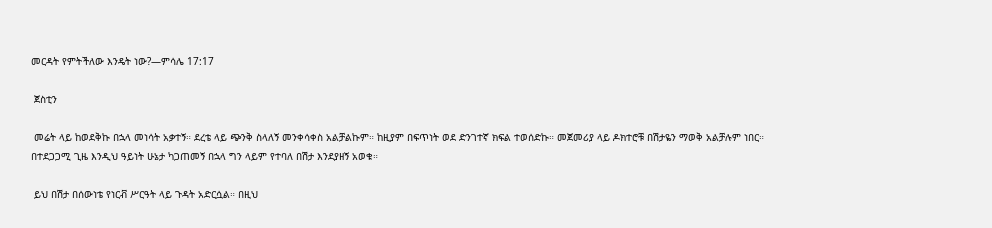መርዳት የምትችለው እንዴት ነው?—ምሳሌ 17:17

 ጀስቲን

 መሬት ላይ ከወደቅኩ በኋላ መነሳት አቃተኝ። ደረቴ ላይ ጭንቅ ስላለኝ መንቀሳቀስ አልቻልኩም። ከዚያም በፍጥነት ወደ ድንገተኛ ክፍል ተወሰድኩ። መጀመሪያ ላይ ዶክተሮቹ በሽታዬን ማወቅ አልቻሉም ነበር። በተደጋጋሚ ጊዜ እንዲህ ዓይነት ሁኔታ ካጋጠመኝ በኋላ ግን ላይም የተባለ በሽታ እንደያዘኝ አወቁ።

 ይህ በሽታ በሰውነቴ የነርቭ ሥርዓት ላይ ጉዳት አድርሷል። በዚህ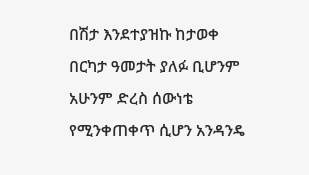በሽታ እንደተያዝኩ ከታወቀ በርካታ ዓመታት ያለፉ ቢሆንም አሁንም ድረስ ሰውነቴ የሚንቀጠቀጥ ሲሆን አንዳንዴ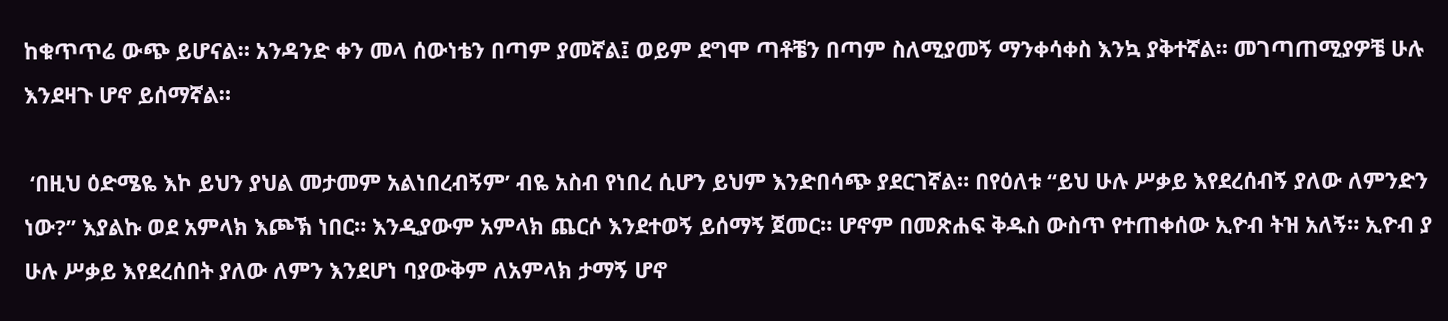ከቁጥጥሬ ውጭ ይሆናል። አንዳንድ ቀን መላ ሰውነቴን በጣም ያመኛል፤ ወይም ደግሞ ጣቶቼን በጣም ስለሚያመኝ ማንቀሳቀስ እንኳ ያቅተኛል። መገጣጠሚያዎቼ ሁሉ እንደዛጉ ሆኖ ይሰማኛል።

 ‘በዚህ ዕድሜዬ እኮ ይህን ያህል መታመም አልነበረብኝም’ ብዬ አስብ የነበረ ሲሆን ይህም እንድበሳጭ ያደርገኛል። በየዕለቱ “ይህ ሁሉ ሥቃይ እየደረሰብኝ ያለው ለምንድን ነው?” እያልኩ ወደ አምላክ እጮኽ ነበር። እንዲያውም አምላክ ጨርሶ እንደተወኝ ይሰማኝ ጀመር። ሆኖም በመጽሐፍ ቅዱስ ውስጥ የተጠቀሰው ኢዮብ ትዝ አለኝ። ኢዮብ ያ ሁሉ ሥቃይ እየደረሰበት ያለው ለምን እንደሆነ ባያውቅም ለአምላክ ታማኝ ሆኖ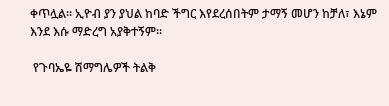ቀጥሏል። ኢዮብ ያን ያህል ከባድ ችግር እየደረሰበትም ታማኝ መሆን ከቻለ፣ እኔም እንደ እሱ ማድረግ አያቅተኝም።

 የጉባኤዬ ሽማግሌዎች ትልቅ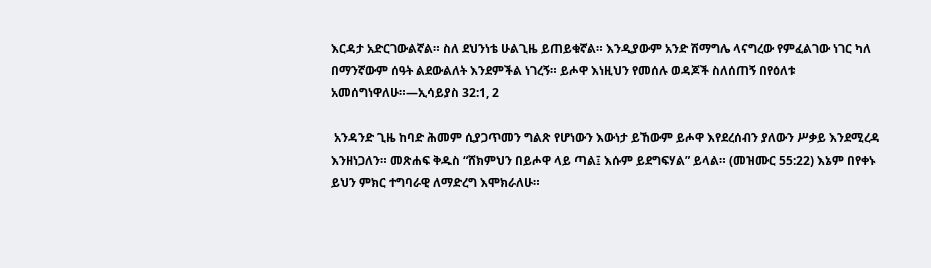እርዳታ አድርገውልኛል። ስለ ደህንነቴ ሁልጊዜ ይጠይቁኛል። እንዲያውም አንድ ሽማግሌ ላናግረው የምፈልገው ነገር ካለ በማንኛውም ሰዓት ልደውልለት እንደምችል ነገረኝ። ይሖዋ እነዚህን የመሰሉ ወዳጆች ስለሰጠኝ በየዕለቱ አመሰግነዋለሁ።—ኢሳይያስ 32:1, 2

 አንዳንድ ጊዜ ከባድ ሕመም ሲያጋጥመን ግልጽ የሆነውን እውነታ ይኸውም ይሖዋ እየደረሰብን ያለውን ሥቃይ እንደሚረዳ እንዘነጋለን። መጽሐፍ ቅዱስ “ሸክምህን በይሖዋ ላይ ጣል፤ እሱም ይደግፍሃል” ይላል። (መዝሙር 55:22) እኔም በየቀኑ ይህን ምክር ተግባራዊ ለማድረግ እሞክራለሁ።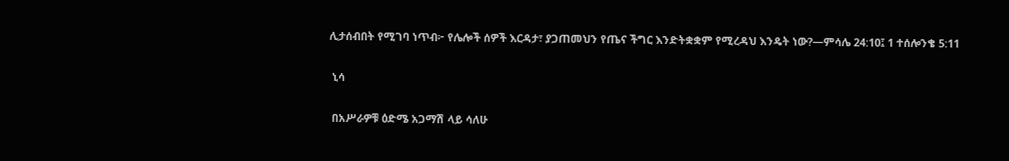ሊታሰብበት የሚገባ ነጥብ፦ የሌሎች ሰዎች እርዳታ፣ ያጋጠመህን የጤና ችግር እንድትቋቋም የሚረዳህ እንዴት ነው?—ምሳሌ 24:10፤ 1 ተሰሎንቄ 5:11

 ኒሳ

 በአሥራዎቹ ዕድሜ አጋማሽ ላይ ሳለሁ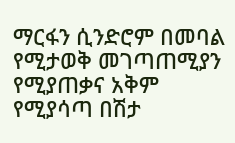ማርፋን ሲንድሮም በመባል የሚታወቅ መገጣጠሚያን የሚያጠቃና አቅም የሚያሳጣ በሽታ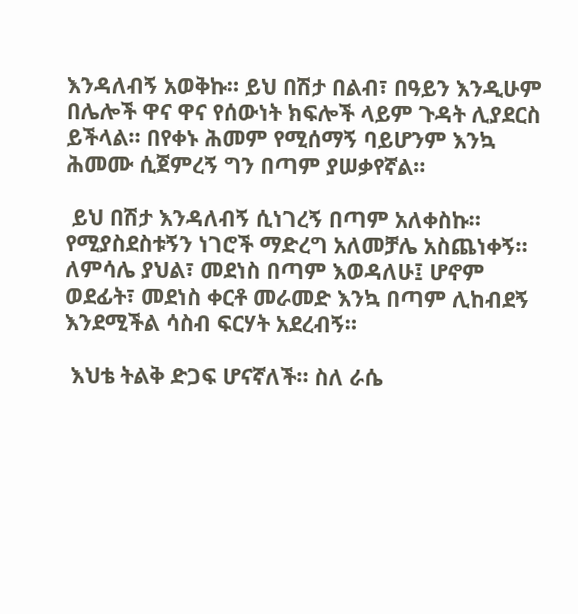እንዳለብኝ አወቅኩ። ይህ በሽታ በልብ፣ በዓይን እንዲሁም በሌሎች ዋና ዋና የሰውነት ክፍሎች ላይም ጉዳት ሊያደርስ ይችላል። በየቀኑ ሕመም የሚሰማኝ ባይሆንም እንኳ ሕመሙ ሲጀምረኝ ግን በጣም ያሠቃየኛል።

 ይህ በሽታ እንዳለብኝ ሲነገረኝ በጣም አለቀስኩ። የሚያስደስቱኝን ነገሮች ማድረግ አለመቻሌ አስጨነቀኝ። ለምሳሌ ያህል፣ መደነስ በጣም እወዳለሁ፤ ሆኖም ወደፊት፣ መደነስ ቀርቶ መራመድ እንኳ በጣም ሊከብደኝ እንደሚችል ሳስብ ፍርሃት አደረብኝ።

 እህቴ ትልቅ ድጋፍ ሆናኛለች። ስለ ራሴ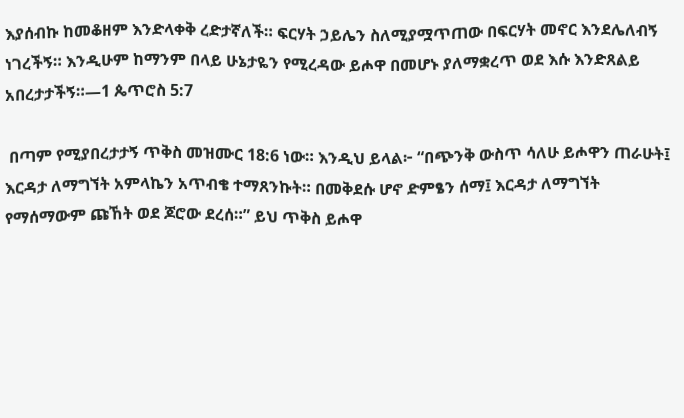እያሰብኩ ከመቆዘም እንድላቀቅ ረድታኛለች። ፍርሃት ኃይሌን ስለሚያሟጥጠው በፍርሃት መኖር እንደሌለብኝ ነገረችኝ። እንዲሁም ከማንም በላይ ሁኔታዬን የሚረዳው ይሖዋ በመሆኑ ያለማቋረጥ ወደ እሱ እንድጸልይ አበረታታችኝ።—1 ጴጥሮስ 5:7

 በጣም የሚያበረታታኝ ጥቅስ መዝሙር 18:6 ነው። እንዲህ ይላል፦ “በጭንቅ ውስጥ ሳለሁ ይሖዋን ጠራሁት፤ እርዳታ ለማግኘት አምላኬን አጥብቄ ተማጸንኩት። በመቅደሱ ሆኖ ድምፄን ሰማ፤ እርዳታ ለማግኘት የማሰማውም ጩኸት ወደ ጆሮው ደረሰ።” ይህ ጥቅስ ይሖዋ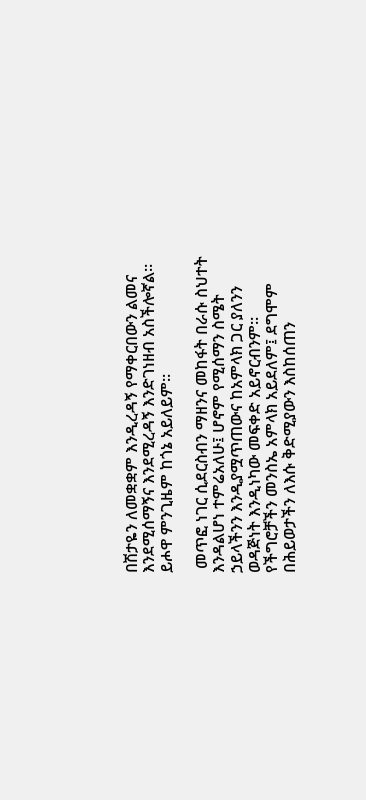በሽታዬን ለመቋቋም እንዲረዳኝ የማቀርበውን ልመና እንደሚሰማኝና እንደሚረዳኝ እንድገነዘብ አስችሎኛል። ይሖዋ ምንጊዜም ከጎኔ አይለይም።

 መጥፎ ነገር ሲደርስብን ማዘንና መከፋት በራሱ ስህተት እንዳልሆነ ተምሬአለሁ፤ ሆኖም የሚሰማን ስሜት ኃይላችንን እንዲያሟጥጠውና ከአምላክ ጋር ያለንን ወዳጅነት እንዲነካው መፍቀድ አይኖርብንም። የችግሮቻችን መንስኤ አምላክ አይደለም፤ ደግሞም በሕይወታችን ለእሱ ቅድሚያውን እስከሰጠን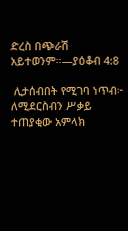ድረስ በጭራሽ አይተወንም።—ያዕቆብ 4:8

 ሊታሰብበት የሚገባ ነጥብ፦ ለሚደርስብን ሥቃይ ተጠያቂው አምላክ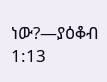ነው?—ያዕቆብ 1:13